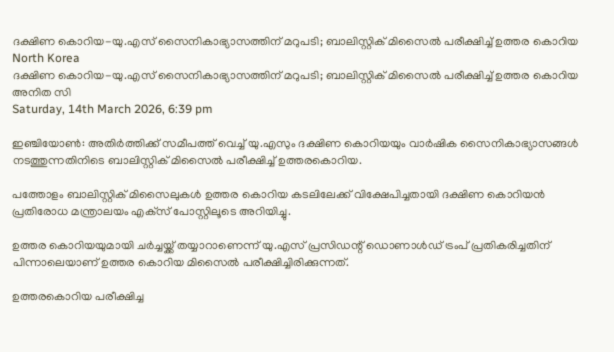ദക്ഷിണ കൊറിയ-യു.എസ് സൈനികാഭ്യാസത്തിന് മറുപടി; ബാലിസ്റ്റിക് മിസൈല്‍ പരീക്ഷിച്ച് ഉത്തര കൊറിയ
North Korea
ദക്ഷിണ കൊറിയ-യു.എസ് സൈനികാഭ്യാസത്തിന് മറുപടി; ബാലിസ്റ്റിക് മിസൈല്‍ പരീക്ഷിച്ച് ഉത്തര കൊറിയ
അനിത സി
Saturday, 14th March 2026, 6:39 pm

ഇഞ്ചിയോണ്‍: അതിര്‍ത്തിക്ക് സമീപത്ത് വെച്ച് യു.എസും ദക്ഷിണ കൊറിയയും വാര്‍ഷിക സൈനികാഭ്യാസങ്ങള്‍ നടത്തുന്നതിനിടെ ബാലിസ്റ്റിക് മിസൈല്‍ പരീക്ഷിച്ച് ഉത്തരകൊറിയ.

പത്തോളം ബാലിസ്റ്റിക് മിസൈലുകള്‍ ഉത്തര കൊറിയ കടലിലേക്ക് വിക്ഷേപിച്ചതായി ദക്ഷിണ കൊറിയന്‍ പ്രതിരോധ മന്ത്രാലയം എക്‌സ് പോസ്റ്റിലൂടെ അറിയിച്ചു.

ഉത്തര കൊറിയയുമായി ചര്‍ച്ചയ്ക്ക് തയ്യാറാണെന്ന് യു.എസ് പ്രസിഡന്റ് ഡൊണാള്‍ഡ് ട്രംപ് പ്രതികരിച്ചതിന് പിന്നാലെയാണ് ഉത്തര കൊറിയ മിസൈല്‍ പരീക്ഷിച്ചിരിക്കുന്നത്.

ഉത്തരകൊറിയ പരീക്ഷിച്ച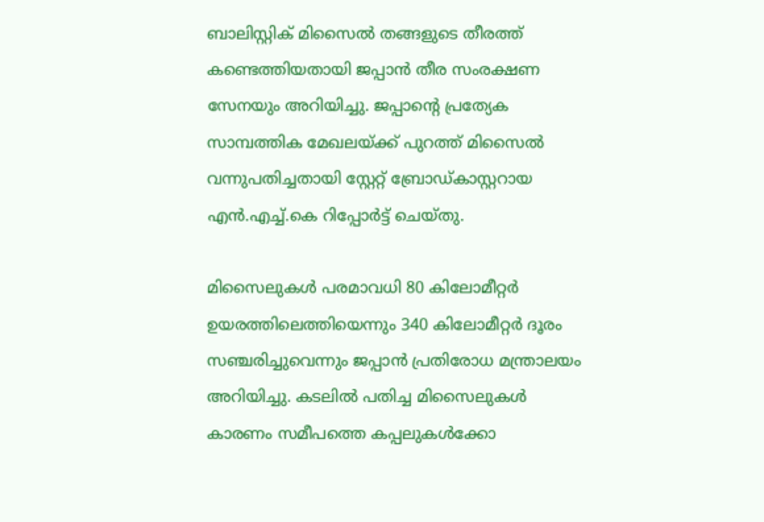ബാലിസ്റ്റിക് മിസൈല്‍ തങ്ങളുടെ തീരത്ത് കണ്ടെത്തിയതായി ജപ്പാന്‍ തീര സംരക്ഷണ സേനയും അറിയിച്ചു. ജപ്പാന്റെ പ്രത്യേക സാമ്പത്തിക മേഖലയ്ക്ക് പുറത്ത് മിസൈല്‍ വന്നുപതിച്ചതായി സ്റ്റേറ്റ് ബ്രോഡ്കാസ്റ്ററായ എന്‍.എച്ച്.കെ റിപ്പോര്‍ട്ട് ചെയ്തു.

മിസൈലുകള്‍ പരമാവധി 80 കിലോമീറ്റര്‍ ഉയരത്തിലെത്തിയെന്നും 340 കിലോമീറ്റര്‍ ദൂരം സഞ്ചരിച്ചുവെന്നും ജപ്പാന്‍ പ്രതിരോധ മന്ത്രാലയം അറിയിച്ചു. കടലില്‍ പതിച്ച മിസൈലുകള്‍ കാരണം സമീപത്തെ കപ്പലുകള്‍ക്കോ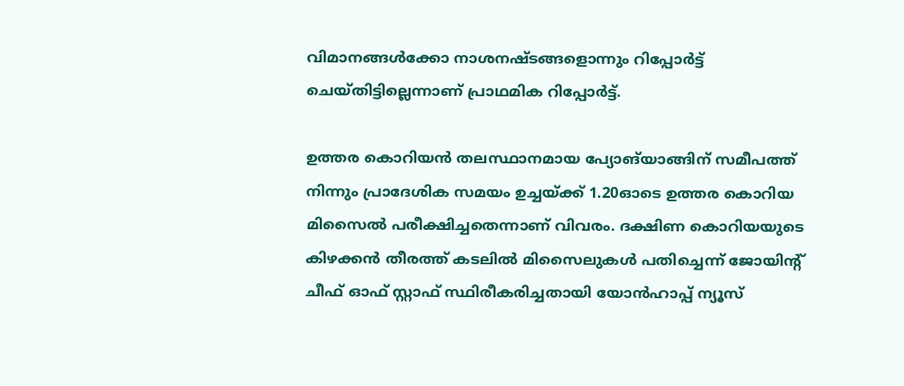വിമാനങ്ങള്‍ക്കോ നാശനഷ്ടങ്ങളൊന്നും റിപ്പോര്‍ട്ട് ചെയ്തിട്ടില്ലെന്നാണ് പ്രാഥമിക റിപ്പോര്‍ട്ട്.

ഉത്തര കൊറിയന്‍ തലസ്ഥാനമായ പ്യോങ്‌യാങ്ങിന് സമീപത്ത് നിന്നും പ്രാദേശിക സമയം ഉച്ചയ്ക്ക് 1.20ഓടെ ഉത്തര കൊറിയ മിസൈല്‍ പരീക്ഷിച്ചതെന്നാണ് വിവരം. ദക്ഷിണ കൊറിയയുടെ കിഴക്കന്‍ തീരത്ത് കടലില്‍ മിസൈലുകള്‍ പതിച്ചെന്ന് ജോയിന്റ് ചീഫ് ഓഫ് സ്റ്റാഫ് സ്ഥിരീകരിച്ചതായി യോന്‍ഹാപ്പ് ന്യൂസ്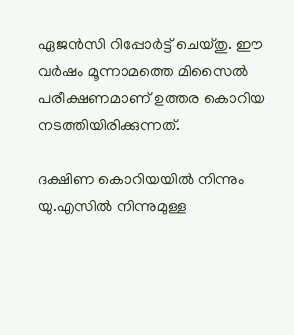ഏജന്‍സി റിപ്പോര്‍ട്ട് ചെയ്തു. ഈ വര്‍ഷം മൂന്നാമത്തെ മിസൈല്‍ പരീക്ഷണമാണ് ഉത്തര കൊറിയ നടത്തിയിരിക്കുന്നത്.

ദക്ഷിണ കൊറിയയില്‍ നിന്നും യു.എസില്‍ നിന്നുമുള്ള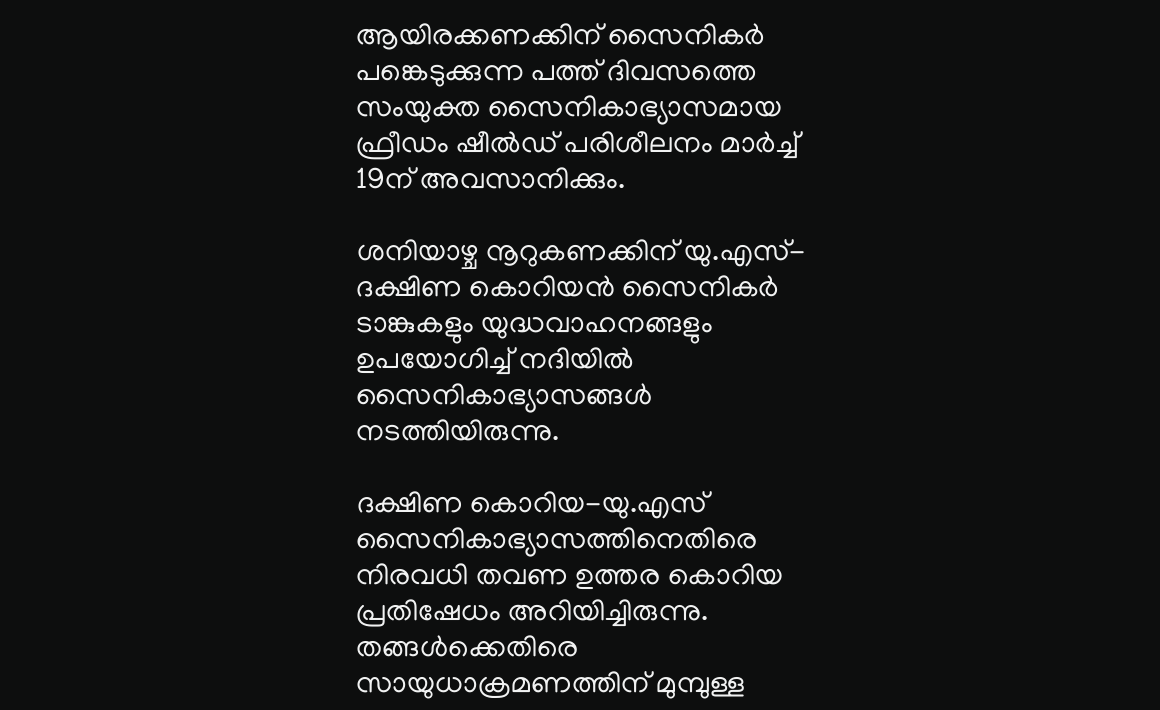ആയിരക്കണക്കിന് സൈനികര്‍ പങ്കെടുക്കുന്ന പത്ത് ദിവസത്തെ സംയുക്ത സൈനികാഭ്യാസമായ ഫ്രീഡം ഷീല്‍ഡ് പരിശീലനം മാര്‍ച്ച് 19ന് അവസാനിക്കും.

ശനിയാഴ്ച നൂറുകണക്കിന് യു.എസ്-ദക്ഷിണ കൊറിയന്‍ സൈനികര്‍ ടാങ്കുകളും യുദ്ധവാഹനങ്ങളും ഉപയോഗിച്ച് നദിയില്‍ സൈനികാഭ്യാസങ്ങള്‍ നടത്തിയിരുന്നു.

ദക്ഷിണ കൊറിയ-യു.എസ് സൈനികാഭ്യാസത്തിനെതിരെ നിരവധി തവണ ഉത്തര കൊറിയ പ്രതിഷേധം അറിയിച്ചിരുന്നു. തങ്ങള്‍ക്കെതിരെ സായുധാക്രമണത്തിന് മുമ്പുള്ള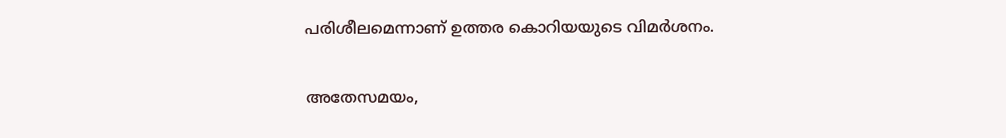പരിശീലമെന്നാണ് ഉത്തര കൊറിയയുടെ വിമര്‍ശനം.

അതേസമയം,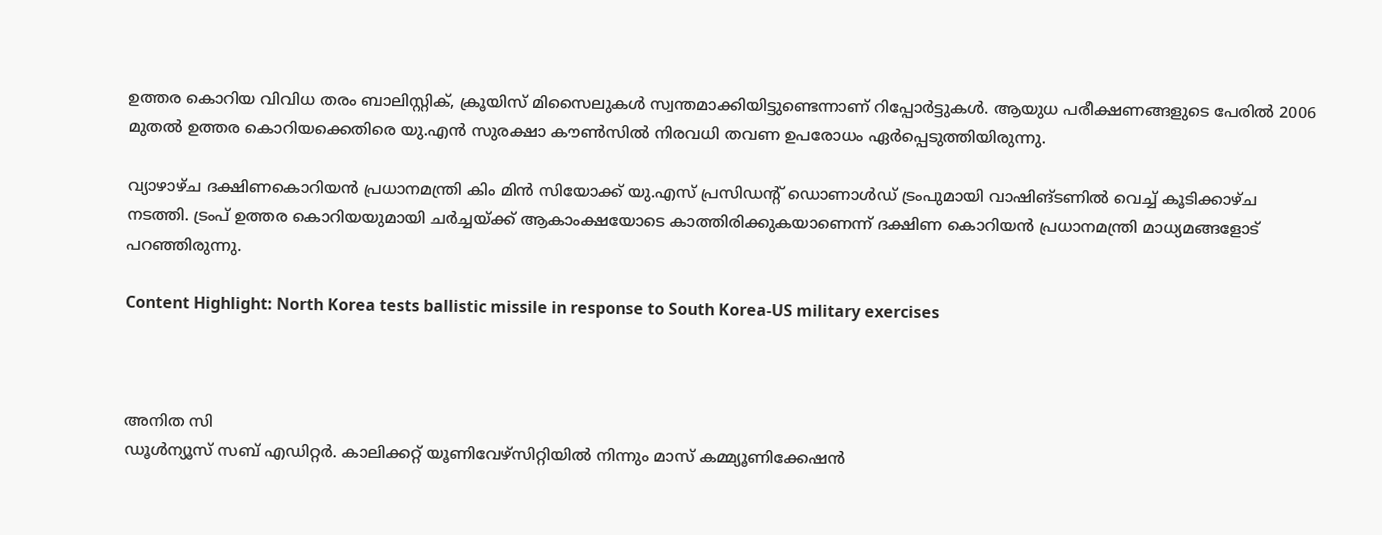ഉത്തര കൊറിയ വിവിധ തരം ബാലിസ്റ്റിക്, ക്രൂയിസ് മിസൈലുകള്‍ സ്വന്തമാക്കിയിട്ടുണ്ടെന്നാണ് റിപ്പോര്‍ട്ടുകള്‍. ആയുധ പരീക്ഷണങ്ങളുടെ പേരില്‍ 2006 മുതല്‍ ഉത്തര കൊറിയക്കെതിരെ യു.എന്‍ സുരക്ഷാ കൗണ്‍സില്‍ നിരവധി തവണ ഉപരോധം ഏര്‍പ്പെടുത്തിയിരുന്നു.

വ്യാഴാഴ്ച ദക്ഷിണകൊറിയന്‍ പ്രധാനമന്ത്രി കിം മിന്‍ സിയോക്ക് യു.എസ് പ്രസിഡന്റ് ഡൊണാള്‍ഡ് ട്രംപുമായി വാഷിങ്ടണില്‍ വെച്ച് കൂടിക്കാഴ്ച നടത്തി. ട്രംപ് ഉത്തര കൊറിയയുമായി ചര്‍ച്ചയ്ക്ക് ആകാംക്ഷയോടെ കാത്തിരിക്കുകയാണെന്ന് ദക്ഷിണ കൊറിയന്‍ പ്രധാനമന്ത്രി മാധ്യമങ്ങളോട് പറഞ്ഞിരുന്നു.

Content Highlight: North Korea tests ballistic missile in response to South Korea-US military exercises



അനിത സി
ഡൂള്‍ന്യൂസ് സബ് എഡിറ്റര്‍. കാലിക്കറ്റ് യൂണിവേഴ്‌സിറ്റിയില്‍ നിന്നും മാസ് കമ്മ്യൂണിക്കേഷന്‍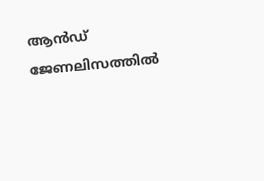ആന്‍ഡ് ജേണലിസത്തില്‍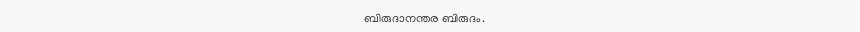ബിരുദാനന്തര ബിരുദം.